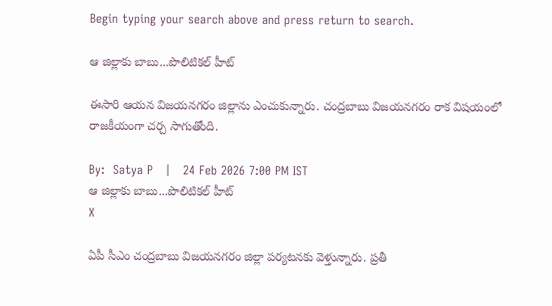Begin typing your search above and press return to search.

ఆ జిల్లాకు బాబు...పొలిటికల్ హీట్

ఈసారి ఆయన విజయనగరం జిల్లాను ఎంచుకున్నారు. చంద్రబాబు విజయనగరం రాక విషయంలో రాజకీయంగా చర్చ సాగుతోంది.

By:  Satya P   |   24 Feb 2026 7:00 PM IST
ఆ జిల్లాకు బాబు...పొలిటికల్ హీట్
X

ఏపీ సీఎం చంద్రబాబు విజయనగరం జిల్లా పర్యటనకు వెళ్తున్నారు. ప్రతీ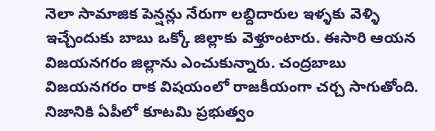నెలా సామాజిక పెన్షన్లు నేరుగా లబ్దిదారుల ఇళ్ళకు వెళ్ళి ఇచ్చేందుకు బాబు ఒక్కో జిల్లాకు వెళ్తూంటారు. ఈసారి ఆయన విజయనగరం జిల్లాను ఎంచుకున్నారు. చంద్రబాబు విజయనగరం రాక విషయంలో రాజకీయంగా చర్చ సాగుతోంది. నిజానికి ఏపీలో కూటమి ప్రభుత్వం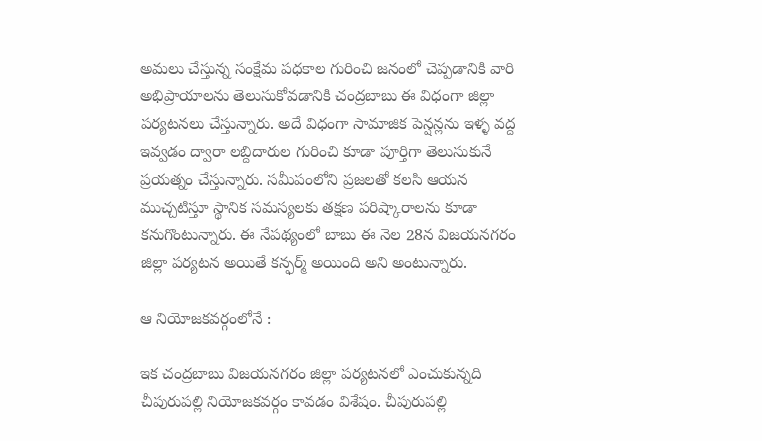అమలు చేస్తున్న సంక్షేమ పధకాల గురించి జనంలో చెప్పడానికి వారి అభిప్రాయాలను తెలుసుకోవడానికి చంద్రబాబు ఈ విధంగా జిల్లా పర్యటనలు చేస్తున్నారు. అదే విధంగా సామాజిక పెన్షన్లను ఇళ్ళ వద్ద ఇవ్వడం ద్వారా లబ్దిదారుల గురించి కూడా పూర్తిగా తెలుసుకునే ప్రయత్నం చేస్తున్నారు. సమీపంలోని ప్రజలతో కలసి ఆయన ముచ్చటిస్తూ స్థానిక సమస్యలకు తక్షణ పరిష్కారాలను కూడా కనుగొంటున్నారు. ఈ నేపథ్యంలో బాబు ఈ నెల 28న విజయనగరం జిల్లా పర్యటన అయితే కన్ఫర్మ్ అయింది అని అంటున్నారు.

ఆ నియోజకవర్గంలోనే :

ఇక చంద్రబాబు విజయనగరం జిల్లా పర్యటనలో ఎంచుకున్నది చీపురుపల్లి నియోజకవర్గం కావడం విశేషం. చీపురుపల్లి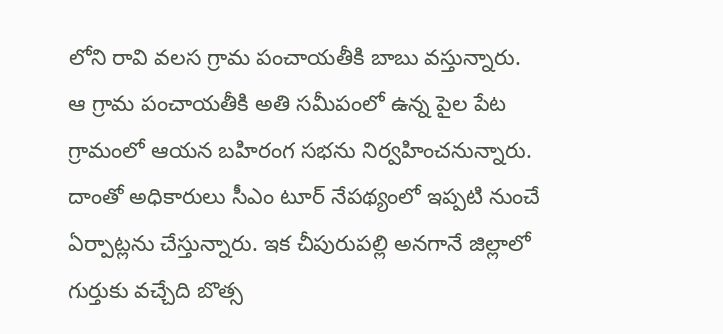లోని రావి వలస గ్రామ పంచాయతీకి బాబు వస్తున్నారు. ఆ గ్రామ పంచాయతీకి అతి సమీపంలో ఉన్న పైల పేట గ్రామంలో ఆయన బహిరంగ సభను నిర్వహించనున్నారు. దాంతో అధికారులు సీఎం టూర్ నేపథ్యంలో ఇప్పటి నుంచే ఏర్పాట్లను చేస్తున్నారు. ఇక చీపురుపల్లి అనగానే జిల్లాలో గుర్తుకు వచ్చేది బొత్స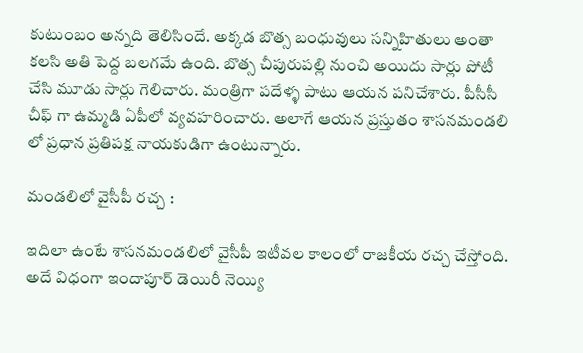కుటుంబం అన్నది తెలిసిందే. అక్కడ బొత్స బంధువులు సన్నిహితులు అంతా కలసి అతి పెద్ద బలగమే ఉంది. బొత్స చీపురుపల్లి నుంచి అయిదు సార్లు పోటీ చేసి మూడు సార్లు గెలిచారు. మంత్రిగా పదేళ్ళ పాటు ఆయన పనిచేశారు. పీసీసీ చీఫ్ గా ఉమ్మడి ఏపీలో వ్యవహరించారు. అలాగే ఆయన ప్రస్తుతం శాసనమండలి లో ప్రధాన ప్రతిపక్ష నాయకుడిగా ఉంటున్నారు.

మండలిలో వైసీపీ రచ్చ :

ఇదిలా ఉంటే శాసనమండలిలో వైసీపీ ఇటీవల కాలంలో రాజకీయ రచ్చ చేస్తోంది. అదే విధంగా ఇందాపూర్ డెయిరీ నెయ్యి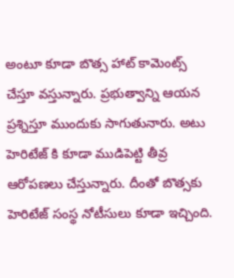అంటూ కూడా బొత్స హాట్ కామెంట్స్ చేస్తూ వస్తున్నారు. ప్రభుత్వాన్ని ఆయన ప్రశ్నిస్తూ ముందుకు సాగుతునారు. అటు హెరిటేజ్ కి కూడా ముడిపెట్టి తీవ్ర ఆరోపణలు చేస్తున్నారు. దీంతో బొత్సకు హెరిటేజ్ సంస్థ నోటీసులు కూడా ఇచ్చింది.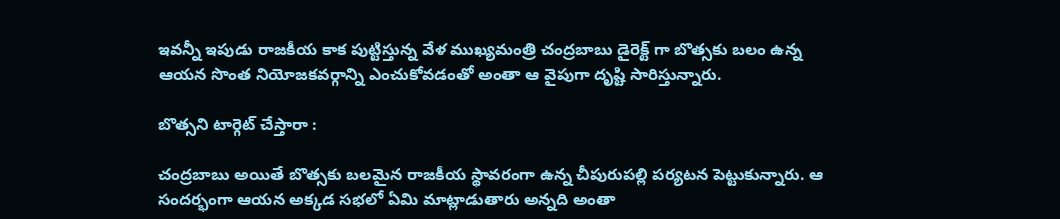ఇవన్నీ ఇపుడు రాజకీయ కాక పుట్టిస్తున్న వేళ ముఖ్యమంత్రి చంద్రబాబు డైరెక్ట్ గా బొత్సకు బలం ఉన్న ఆయన సొంత నియోజకవర్గాన్ని ఎంచుకోవడంతో అంతా ఆ వైపుగా దృష్టి సారిస్తున్నారు.

బొత్సని టార్గెట్ చేస్తారా :

చంద్రబాబు అయితే బొత్సకు బలమైన రాజకీయ స్థావరంగా ఉన్న చీపురుపల్లి పర్యటన పెట్టుకున్నారు. ఆ సందర్భంగా ఆయన అక్కడ సభలో ఏమి మాట్లాడుతారు అన్నది అంతా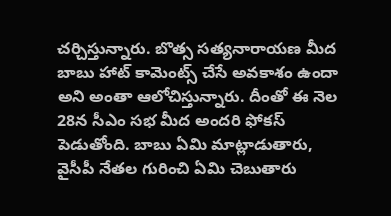చర్చిస్తున్నారు. బొత్స సత్యనారాయణ మీద బాబు హాట్ కామెంట్స్ చేసే అవకాశం ఉందా అని అంతా ఆలోచిస్తున్నారు. దీంతో ఈ నెల 28న సీఎం సభ మీద అందరి ఫోకస్ పెడుతోంది. బాబు ఏమి మాట్లాడుతారు, వైసీపీ నేతల గురించి ఏమి చెబుతారు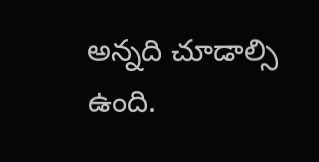అన్నది చూడాల్సి ఉంది.